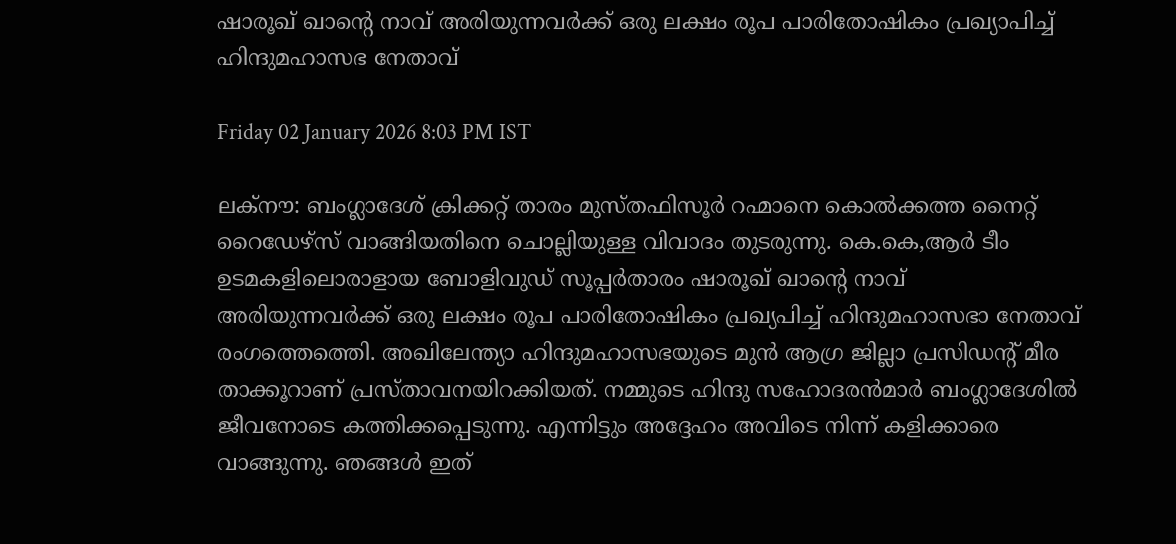ഷാരൂഖ് ഖാന്റെ നാവ് അരിയുന്നവർക്ക് ഒരു ലക്ഷം രൂപ പാരിതോഷികം പ്രഖ്യാപിച്ച് ഹിന്ദുമഹാസഭ നേതാവ്

Friday 02 January 2026 8:03 PM IST

ലക്നൗ: ബംഗ്ലാദേശ് ക്രിക്കറ്റ് താരം മുസ്തഫിസൂർ റഹ്മാനെ കൊൽക്കത്ത നൈറ്റ് റൈഡേഴ്സ് വാങ്ങിയതിനെ ചൊല്ലിയുള്ള വിവാദം തുടരുന്നു. കെ.കെ,ആർ ടീം ഉടമകളിലൊരാളായ ബോളിവുഡ് സൂപ്പർതാരം ഷാരൂഖ് ഖാന്റെ നാവ് അരിയുന്നവർക്ക് ഒരു ലക്ഷം രൂപ പാരിതോഷികം പ്രഖ്യപിച്ച് ഹിന്ദുമഹാസഭാ നേതാവ് രംഗത്തെത്തെി. അഖിലേന്ത്യാ ഹിന്ദുമഹാസഭയുടെ മുൻ ആഗ്ര ജില്ലാ പ്രസിഡന്റ് മീര താക്കൂറാണ് പ്രസ്താവനയിറക്കിയത്. നമ്മുടെ ഹിന്ദു സഹോദരൻമാർ ബംഗ്ലാദേശിൽ ജീവനോടെ കത്തിക്കപ്പെടുന്നു. എന്നിട്ടും അദ്ദേഹം അവിടെ നിന്ന് കളിക്കാരെ വാങ്ങുന്നു. ഞങ്ങൾ ഇത്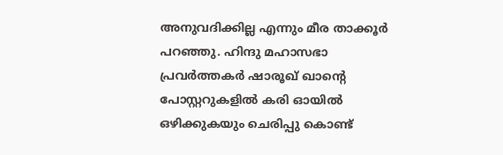അനുവദിക്കില്ല എന്നും മീര താക്കൂർ പറഞ്ഞു. ഹിന്ദു മഹാസഭാ പ്രവർ‌ത്തക‌ർ ഷാരൂഖ് ഖാന്റെ പോസ്റ്ററുകളിൽ കരി ഓയിൽ ഒഴിക്കുകയും ചെരിപ്പു കൊണ്ട്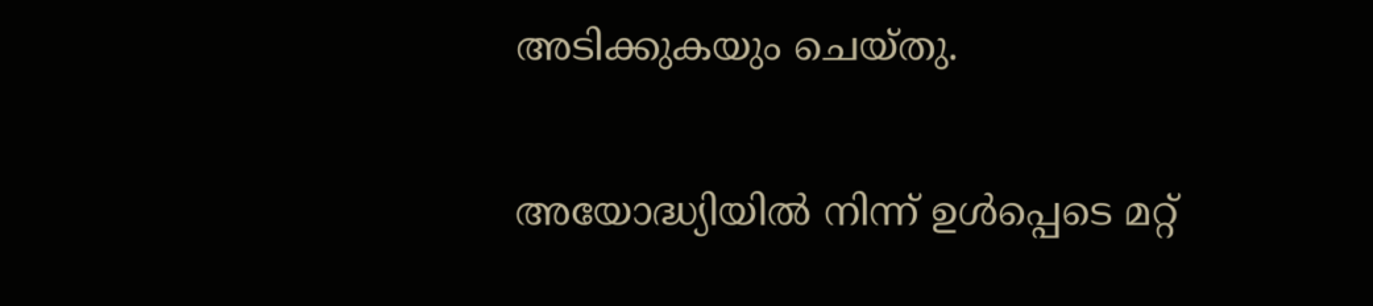അടിക്കുകയും ചെയ്തു.

അയോദ്ധ്യിയിൽ നിന്ന് ഉൾപ്പെടെ മറ്റ്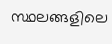സ്ഥലങ്ങളിലെ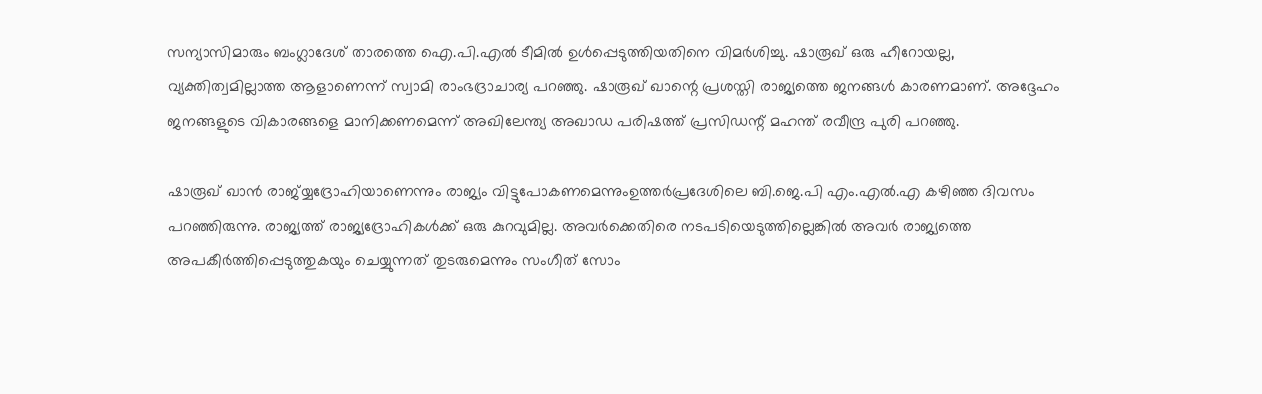സന്യാസിമാരും ബംഗ്ലാദേശ് താരത്തെ ഐ.പി.എൽ ടീമിൽ ഉൾപ്പെടുത്തിയതിനെ വിമർ‌ശിച്ചു. ഷാരൂഖ് ഒരു ഹീറോയല്ല, വ്യക്തിത്വമില്ലാത്ത ആളാണെന്ന് സ്വാമി രാംഭദ്രാചാര്യ പറഞ്ഞു. ഷാരൂഖ് ഖാന്റെ പ്രശസ്തി രാജ്യത്തെ ജനങ്ങൾ കാരണമാണ്. അദ്ദേഹം ജനങ്ങളുടെ വികാരങ്ങളെ മാനിക്കണമെന്ന് അഖിലേന്ത്യ അഖാഡ പരിഷത്ത് പ്രസിഡന്റ് മഹന്ത് രവീന്ദ്ര പുരി പറഞ്ഞു.

ഷാരൂഖ് ഖാൻ രാജ്യ്യദ്രോഹിയാണെന്നും രാജ്യം വിട്ടുപോകണമെന്നുംഉത്തർപ്രദേശിലെ ബി.ജെ.പി എം.എൽ.എ കഴിഞ്ഞ ദിവസം പറഞ്ഞിരുന്നു. രാജ്യത്ത് രാജ്യദ്രോഹികൾക്ക് ഒരു കുറവുമില്ല. അവർക്കെതിരെ നടപടിയെടുത്തില്ലെങ്കിൽ അവർ രാജ്യത്തെ അപകീർത്തിപ്പെടുത്തുകയും ചെയ്യുന്നത് തുടരുമെന്നും സംഗീത് സോം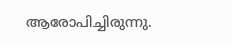ആരോപിച്ചിരുന്നു.